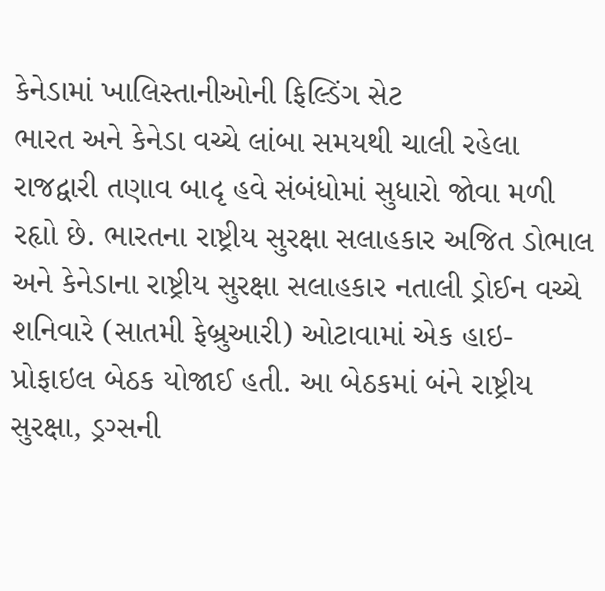કેનેડામાં ખાલિસ્તાનીઓની ફિલ્ડિંગ સેટ
ભારત અને કેનેડા વચ્ચે લાંબા સમયથી ચાલી રહેલા રાજદ્વારી તણાવ બાદૃ હવે સંબંધોમાં સુધારો જોવા મળી રહૃાો છે. ભારતના રાષ્ટ્રીય સુરક્ષા સલાહકાર અજિત ડોભાલ અને કેનેડાના રાષ્ટ્રીય સુરક્ષા સલાહકાર નતાલી ડ્રોઈન વચ્ચે શનિવારે (સાતમી ફેબ્રુઆરી) ઓટાવામાં એક હાઇ-પ્રોફાઇલ બેઠક યોજાઈ હતી. આ બેઠકમાં બંને રાષ્ટ્રીય સુરક્ષા, ડ્રગ્સની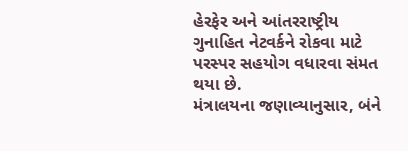હેરફેર અને આંતરરાષ્ટ્રીય ગુનાહિત નેટવર્કને રોકવા માટે પરસ્પર સહયોગ વધારવા સંમત થયા છે.
મંત્રાલયના જણાવ્યાનુસાર, બંને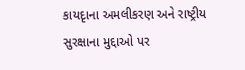કાયદૃાના અમલીકરણ અને રાષ્ટ્રીય સુરક્ષાના મુદ્દાઓ પર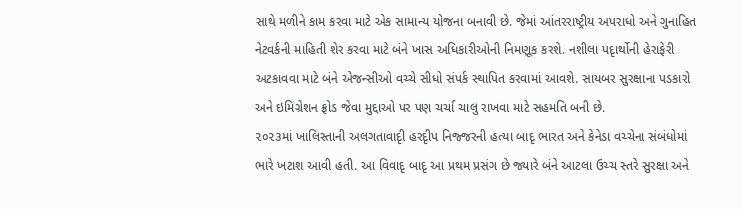સાથે મળીને કામ કરવા માટે એક સામાન્ય યોજના બનાવી છે. જેમાં આંતરરાષ્ટ્રીય અપરાધો અને ગુનાહિત નેટવર્કની માહિતી શેર કરવા માટે બંને ખાસ અધિકારીઓની નિમણૂક કરશે. નશીલા પદૃાર્થોની હેરાફેરી અટકાવવા માટે બંને એજન્સીઓ વચ્ચે સીધો સંપર્ક સ્થાપિત કરવામાં આવશે. સાયબર સુરક્ષાના પડકારો અને ઇમિગ્રેશન ફ્રોડ જેવા મુદ્દાઓ પર પણ ચર્ચા ચાલુ રાખવા માટે સહમતિ બની છે.
૨૦૨૩માં ખાલિસ્તાની અલગતાવાદૃી હરદૃીપ નિજ્જરની હત્યા બાદૃ ભારત અને કેનેડા વચ્ચેના સંબંધોમાં ભારે ખટાશ આવી હતી. આ વિવાદૃ બાદૃ આ પ્રથમ પ્રસંગ છે જ્યારે બંને આટલા ઉચ્ચ સ્તરે સુરક્ષા અને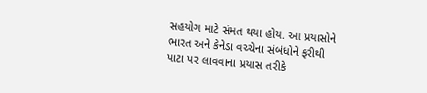સહયોગ માટે સંમત થયા હોય. આ પ્રયાસોને ભારત અને કેનેડા વચ્ચેના સંબંધોને ફરીથી પાટા પર લાવવાના પ્રયાસ તરીકે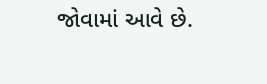જોવામાં આવે છે.